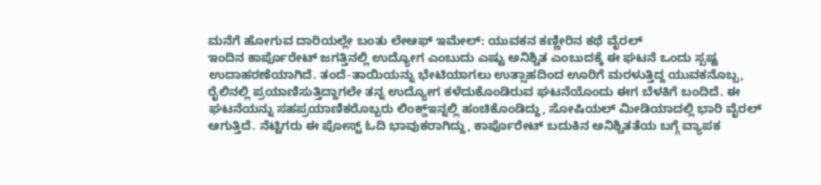ಮನೆಗೆ ಹೋಗುವ ದಾರಿಯಲ್ಲೇ ಬಂತು ಲೇಆಫ್ ಇಮೇಲ್: ಯುವಕನ ಕಣ್ಣೀರಿನ ಕಥೆ ವೈರಲ್
ಇಂದಿನ ಕಾರ್ಪೊರೇಟ್ ಜಗತ್ತಿನಲ್ಲಿ ಉದ್ಯೋಗ ಎಂಬುದು ಎಷ್ಟು ಅನಿಶ್ಚಿತ ಎಂಬುದಕ್ಕೆ ಈ ಘಟನೆ ಒಂದು ಸ್ಪಷ್ಟ ಉದಾಹರಣೆಯಾಗಿದೆ. ತಂದೆ-ತಾಯಿಯನ್ನು ಭೇಟಿಯಾಗಲು ಉತ್ಸಾಹದಿಂದ ಊರಿಗೆ ಮರಳುತ್ತಿದ್ದ ಯುವಕನೊಬ್ಬ, ರೈಲಿನಲ್ಲಿ ಪ್ರಯಾಣಿಸುತ್ತಿದ್ದಾಗಲೇ ತನ್ನ ಉದ್ಯೋಗ ಕಳೆದುಕೊಂಡಿರುವ ಘಟನೆಯೊಂದು ಈಗ ಬೆಳಕಿಗೆ ಬಂದಿದೆ. ಈ ಘಟನೆಯನ್ನು ಸಹಪ್ರಯಾಣಿಕರೊಬ್ಬರು ಲಿಂಕ್ಡ್ಇನ್ನಲ್ಲಿ ಹಂಚಿಕೊಂಡಿದ್ದು, ಸೋಷಿಯಲ್ ಮೀಡಿಯಾದಲ್ಲಿ ಭಾರಿ ವೈರಲ್ ಆಗುತ್ತಿದೆ. ನೆಟ್ಟಿಗರು ಈ ಪೋಸ್ಟ್ ಓದಿ ಭಾವುಕರಾಗಿದ್ದು, ಕಾರ್ಪೊರೇಟ್ ಬದುಕಿನ ಅನಿಶ್ಚಿತತೆಯ ಬಗ್ಗೆ ವ್ಯಾಪಕ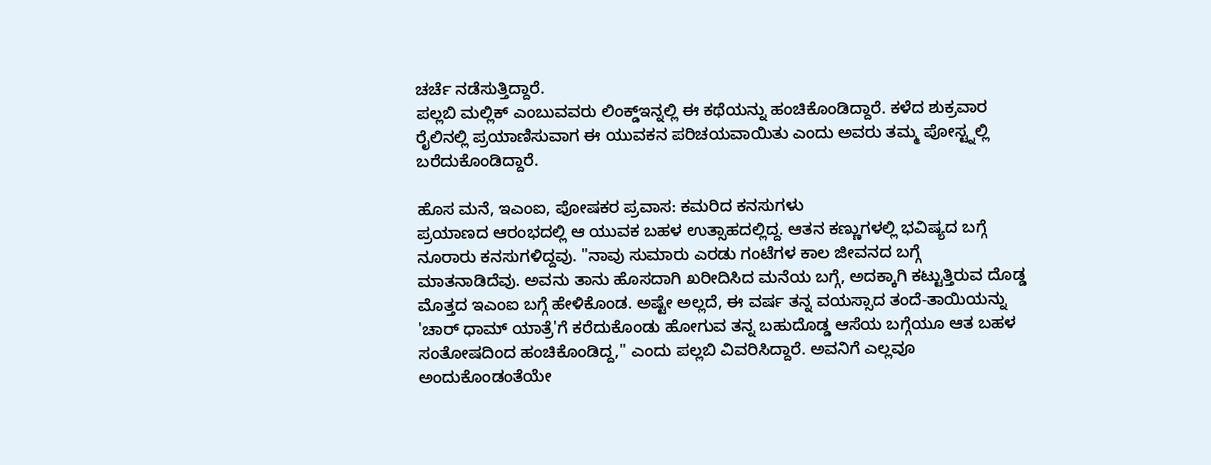ಚರ್ಚೆ ನಡೆಸುತ್ತಿದ್ದಾರೆ.
ಪಲ್ಲಬಿ ಮಲ್ಲಿಕ್ ಎಂಬುವವರು ಲಿಂಕ್ಡ್ಇನ್ನಲ್ಲಿ ಈ ಕಥೆಯನ್ನು ಹಂಚಿಕೊಂಡಿದ್ದಾರೆ. ಕಳೆದ ಶುಕ್ರವಾರ ರೈಲಿನಲ್ಲಿ ಪ್ರಯಾಣಿಸುವಾಗ ಈ ಯುವಕನ ಪರಿಚಯವಾಯಿತು ಎಂದು ಅವರು ತಮ್ಮ ಪೋಸ್ಟ್ನಲ್ಲಿ ಬರೆದುಕೊಂಡಿದ್ದಾರೆ.

ಹೊಸ ಮನೆ, ಇಎಂಐ, ಪೋಷಕರ ಪ್ರವಾಸ: ಕಮರಿದ ಕನಸುಗಳು
ಪ್ರಯಾಣದ ಆರಂಭದಲ್ಲಿ ಆ ಯುವಕ ಬಹಳ ಉತ್ಸಾಹದಲ್ಲಿದ್ದ. ಆತನ ಕಣ್ಣುಗಳಲ್ಲಿ ಭವಿಷ್ಯದ ಬಗ್ಗೆ ನೂರಾರು ಕನಸುಗಳಿದ್ದವು. "ನಾವು ಸುಮಾರು ಎರಡು ಗಂಟೆಗಳ ಕಾಲ ಜೀವನದ ಬಗ್ಗೆ ಮಾತನಾಡಿದೆವು. ಅವನು ತಾನು ಹೊಸದಾಗಿ ಖರೀದಿಸಿದ ಮನೆಯ ಬಗ್ಗೆ, ಅದಕ್ಕಾಗಿ ಕಟ್ಟುತ್ತಿರುವ ದೊಡ್ಡ ಮೊತ್ತದ ಇಎಂಐ ಬಗ್ಗೆ ಹೇಳಿಕೊಂಡ. ಅಷ್ಟೇ ಅಲ್ಲದೆ, ಈ ವರ್ಷ ತನ್ನ ವಯಸ್ಸಾದ ತಂದೆ-ತಾಯಿಯನ್ನು 'ಚಾರ್ ಧಾಮ್ ಯಾತ್ರೆ'ಗೆ ಕರೆದುಕೊಂಡು ಹೋಗುವ ತನ್ನ ಬಹುದೊಡ್ಡ ಆಸೆಯ ಬಗ್ಗೆಯೂ ಆತ ಬಹಳ ಸಂತೋಷದಿಂದ ಹಂಚಿಕೊಂಡಿದ್ದ," ಎಂದು ಪಲ್ಲಬಿ ವಿವರಿಸಿದ್ದಾರೆ. ಅವನಿಗೆ ಎಲ್ಲವೂ ಅಂದುಕೊಂಡಂತೆಯೇ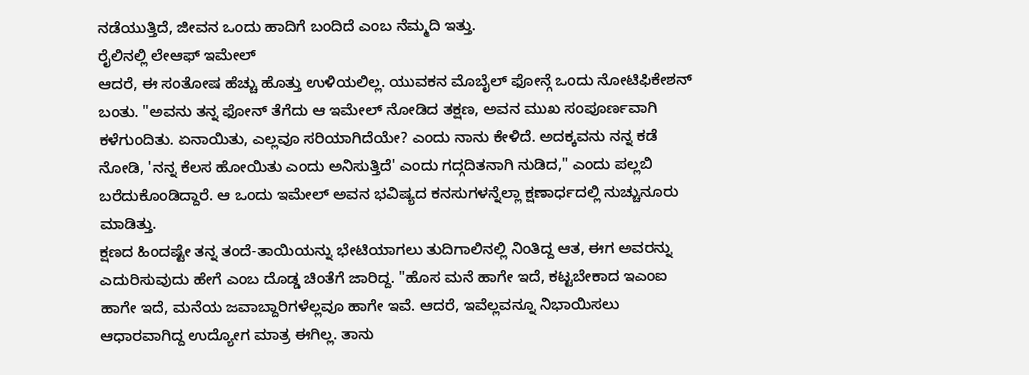ನಡೆಯುತ್ತಿದೆ, ಜೀವನ ಒಂದು ಹಾದಿಗೆ ಬಂದಿದೆ ಎಂಬ ನೆಮ್ಮದಿ ಇತ್ತು.
ರೈಲಿನಲ್ಲಿ ಲೇಆಫ್ ಇಮೇಲ್
ಆದರೆ, ಈ ಸಂತೋಷ ಹೆಚ್ಚು ಹೊತ್ತು ಉಳಿಯಲಿಲ್ಲ. ಯುವಕನ ಮೊಬೈಲ್ ಫೋನ್ಗೆ ಒಂದು ನೋಟಿಫಿಕೇಶನ್ ಬಂತು. "ಅವನು ತನ್ನ ಫೋನ್ ತೆಗೆದು ಆ ಇಮೇಲ್ ನೋಡಿದ ತಕ್ಷಣ, ಅವನ ಮುಖ ಸಂಪೂರ್ಣವಾಗಿ ಕಳೆಗುಂದಿತು. ಏನಾಯಿತು, ಎಲ್ಲವೂ ಸರಿಯಾಗಿದೆಯೇ? ಎಂದು ನಾನು ಕೇಳಿದೆ. ಅದಕ್ಕವನು ನನ್ನ ಕಡೆ ನೋಡಿ, 'ನನ್ನ ಕೆಲಸ ಹೋಯಿತು ಎಂದು ಅನಿಸುತ್ತಿದೆ' ಎಂದು ಗದ್ಗದಿತನಾಗಿ ನುಡಿದ," ಎಂದು ಪಲ್ಲಬಿ ಬರೆದುಕೊಂಡಿದ್ದಾರೆ. ಆ ಒಂದು ಇಮೇಲ್ ಅವನ ಭವಿಷ್ಯದ ಕನಸುಗಳನ್ನೆಲ್ಲಾ ಕ್ಷಣಾರ್ಧದಲ್ಲಿ ನುಚ್ಚುನೂರು ಮಾಡಿತ್ತು.
ಕ್ಷಣದ ಹಿಂದಷ್ಟೇ ತನ್ನ ತಂದೆ-ತಾಯಿಯನ್ನು ಭೇಟಿಯಾಗಲು ತುದಿಗಾಲಿನಲ್ಲಿ ನಿಂತಿದ್ದ ಆತ, ಈಗ ಅವರನ್ನು ಎದುರಿಸುವುದು ಹೇಗೆ ಎಂಬ ದೊಡ್ಡ ಚಿಂತೆಗೆ ಜಾರಿದ್ದ. "ಹೊಸ ಮನೆ ಹಾಗೇ ಇದೆ, ಕಟ್ಟಬೇಕಾದ ಇಎಂಐ ಹಾಗೇ ಇದೆ, ಮನೆಯ ಜವಾಬ್ದಾರಿಗಳೆಲ್ಲವೂ ಹಾಗೇ ಇವೆ. ಆದರೆ, ಇವೆಲ್ಲವನ್ನೂ ನಿಭಾಯಿಸಲು ಆಧಾರವಾಗಿದ್ದ ಉದ್ಯೋಗ ಮಾತ್ರ ಈಗಿಲ್ಲ. ತಾನು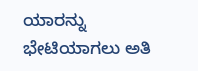ಯಾರನ್ನು ಭೇಟಿಯಾಗಲು ಅತಿ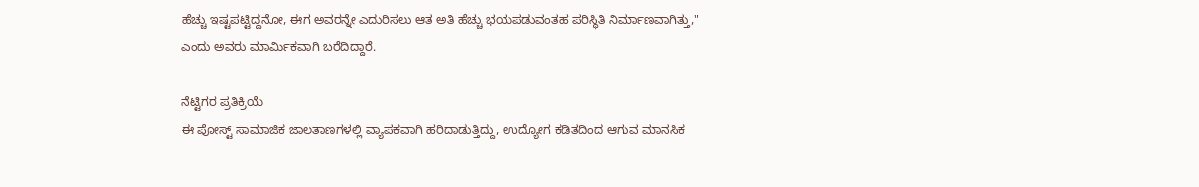ಹೆಚ್ಚು ಇಷ್ಟಪಟ್ಟಿದ್ದನೋ, ಈಗ ಅವರನ್ನೇ ಎದುರಿಸಲು ಆತ ಅತಿ ಹೆಚ್ಚು ಭಯಪಡುವಂತಹ ಪರಿಸ್ಥಿತಿ ನಿರ್ಮಾಣವಾಗಿತ್ತು," ಎಂದು ಅವರು ಮಾರ್ಮಿಕವಾಗಿ ಬರೆದಿದ್ದಾರೆ.

ನೆಟ್ಟಿಗರ ಪ್ರತಿಕ್ರಿಯೆ
ಈ ಪೋಸ್ಟ್ ಸಾಮಾಜಿಕ ಜಾಲತಾಣಗಳಲ್ಲಿ ವ್ಯಾಪಕವಾಗಿ ಹರಿದಾಡುತ್ತಿದ್ದು, ಉದ್ಯೋಗ ಕಡಿತದಿಂದ ಆಗುವ ಮಾನಸಿಕ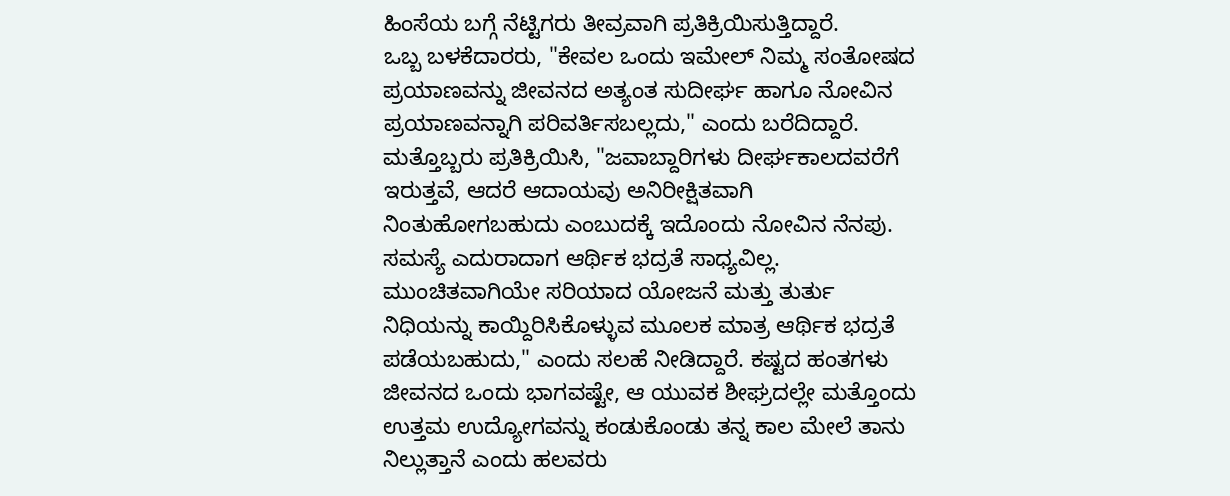ಹಿಂಸೆಯ ಬಗ್ಗೆ ನೆಟ್ಟಿಗರು ತೀವ್ರವಾಗಿ ಪ್ರತಿಕ್ರಿಯಿಸುತ್ತಿದ್ದಾರೆ.
ಒಬ್ಬ ಬಳಕೆದಾರರು, "ಕೇವಲ ಒಂದು ಇಮೇಲ್ ನಿಮ್ಮ ಸಂತೋಷದ ಪ್ರಯಾಣವನ್ನು ಜೀವನದ ಅತ್ಯಂತ ಸುದೀರ್ಘ ಹಾಗೂ ನೋವಿನ ಪ್ರಯಾಣವನ್ನಾಗಿ ಪರಿವರ್ತಿಸಬಲ್ಲದು," ಎಂದು ಬರೆದಿದ್ದಾರೆ.
ಮತ್ತೊಬ್ಬರು ಪ್ರತಿಕ್ರಿಯಿಸಿ, "ಜವಾಬ್ದಾರಿಗಳು ದೀರ್ಘಕಾಲದವರೆಗೆ ಇರುತ್ತವೆ, ಆದರೆ ಆದಾಯವು ಅನಿರೀಕ್ಷಿತವಾಗಿ ನಿಂತುಹೋಗಬಹುದು ಎಂಬುದಕ್ಕೆ ಇದೊಂದು ನೋವಿನ ನೆನಪು. ಸಮಸ್ಯೆ ಎದುರಾದಾಗ ಆರ್ಥಿಕ ಭದ್ರತೆ ಸಾಧ್ಯವಿಲ್ಲ. ಮುಂಚಿತವಾಗಿಯೇ ಸರಿಯಾದ ಯೋಜನೆ ಮತ್ತು ತುರ್ತು ನಿಧಿಯನ್ನು ಕಾಯ್ದಿರಿಸಿಕೊಳ್ಳುವ ಮೂಲಕ ಮಾತ್ರ ಆರ್ಥಿಕ ಭದ್ರತೆ ಪಡೆಯಬಹುದು," ಎಂದು ಸಲಹೆ ನೀಡಿದ್ದಾರೆ. ಕಷ್ಟದ ಹಂತಗಳು ಜೀವನದ ಒಂದು ಭಾಗವಷ್ಟೇ, ಆ ಯುವಕ ಶೀಘ್ರದಲ್ಲೇ ಮತ್ತೊಂದು ಉತ್ತಮ ಉದ್ಯೋಗವನ್ನು ಕಂಡುಕೊಂಡು ತನ್ನ ಕಾಲ ಮೇಲೆ ತಾನು ನಿಲ್ಲುತ್ತಾನೆ ಎಂದು ಹಲವರು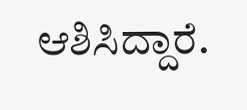ಆಶಿಸಿದ್ದಾರೆ.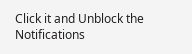Click it and Unblock the Notifications